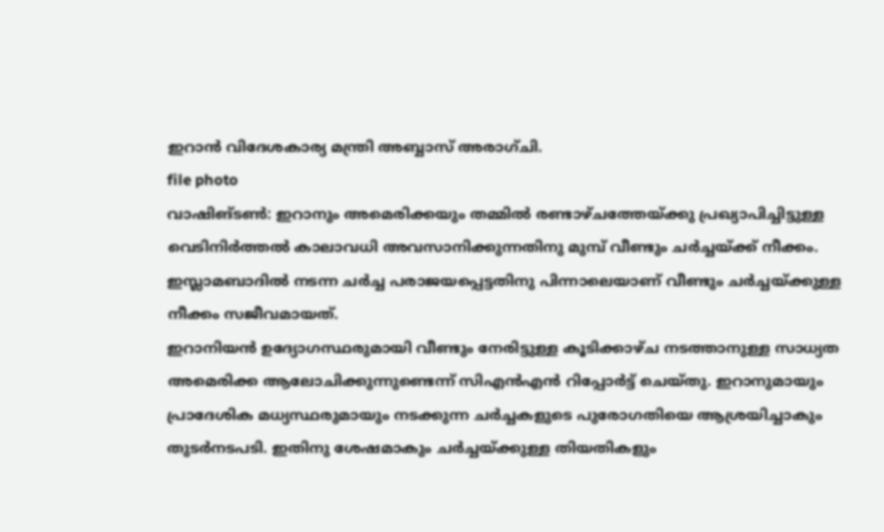ഇറാൻ വിദേശകാര്യ മന്ത്രി അബ്ബാസ് അരാഗ്ചി.
file photo
വാഷിങ്ടൺ: ഇറാനും അമെരിക്കയും തമ്മിൽ രണ്ടാഴ്ചത്തേയ്ക്കു പ്രഖ്യാപിച്ചിട്ടുള്ള വെടിനിർത്തൽ കാലാവധി അവസാനിക്കുന്നതിനു മുമ്പ് വീണ്ടും ചർച്ചയ്ക്ക് നീക്കം. ഇസ്ലാമബാദിൽ നടന്ന ചർച്ച പരാജയപ്പെട്ടതിനു പിന്നാലെയാണ് വീണ്ടും ചർച്ചയ്ക്കുള്ള നീക്കം സജീവമായത്.
ഇറാനിയൻ ഉദ്യോഗസ്ഥരുമായി വീണ്ടും നേരിട്ടുള്ള കൂടിക്കാഴ്ച നടത്താനുള്ള സാധ്യത അമെരിക്ക ആലോചിക്കുന്നുണ്ടെന്ന് സിഎൻഎൻ റിപ്പോർട്ട് ചെയ്തു. ഇറാനുമായും പ്രാദേശിക മധ്യസ്ഥരുമായും നടക്കുന്ന ചർച്ചകളുടെ പുരോഗതിയെ ആശ്രയിച്ചാകും തുടർനടപടി. ഇതിനു ശേഷമാകും ചർച്ചയ്ക്കുള്ള തിയതികളും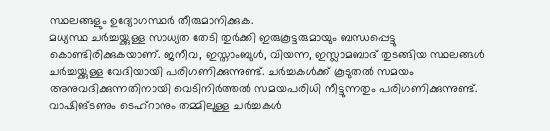സ്ഥലങ്ങളും ഉദ്യോഗസ്ഥർ തീരുമാനിക്കുക.
മധ്യസ്ഥ ചർച്ചയ്ക്കുള്ള സാധ്യത തേടി തുർക്കി ഇരുകൂട്ടരുമായും ബന്ധപ്പെട്ടു കൊണ്ടിരിക്കുകയാണ്. ജനീവ, ഇസ്താംബുൾ, വിയന്ന, ഇസ്ലാമബാദ് തുടങ്ങിയ സ്ഥലങ്ങൾ ചർച്ചയ്ക്കുള്ള വേദിയായി പരിഗണിക്കുന്നുണ്ട്. ചർച്ചകൾക്ക് കൂടുതൽ സമയം അനുവദിക്കുന്നതിനായി വെടിനിർത്തൽ സമയപരിധി നീട്ടുന്നതും പരിഗണിക്കുന്നുണ്ട്.
വാഷിങ്ടണും ടെഹ്റാനും തമ്മിലുള്ള ചർച്ചകൾ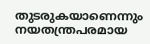തുടരുകയാണെന്നും നയതന്ത്രപരമായ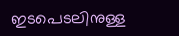ഇടപെടലിനുള്ള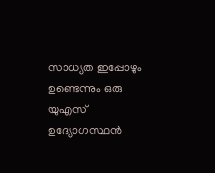സാധ്യത ഇപ്പോഴും ഉണ്ടെന്നും ഒരു യുഎസ് ഉദ്യോഗസ്ഥൻ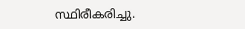സ്ഥിരീകരിച്ചു.